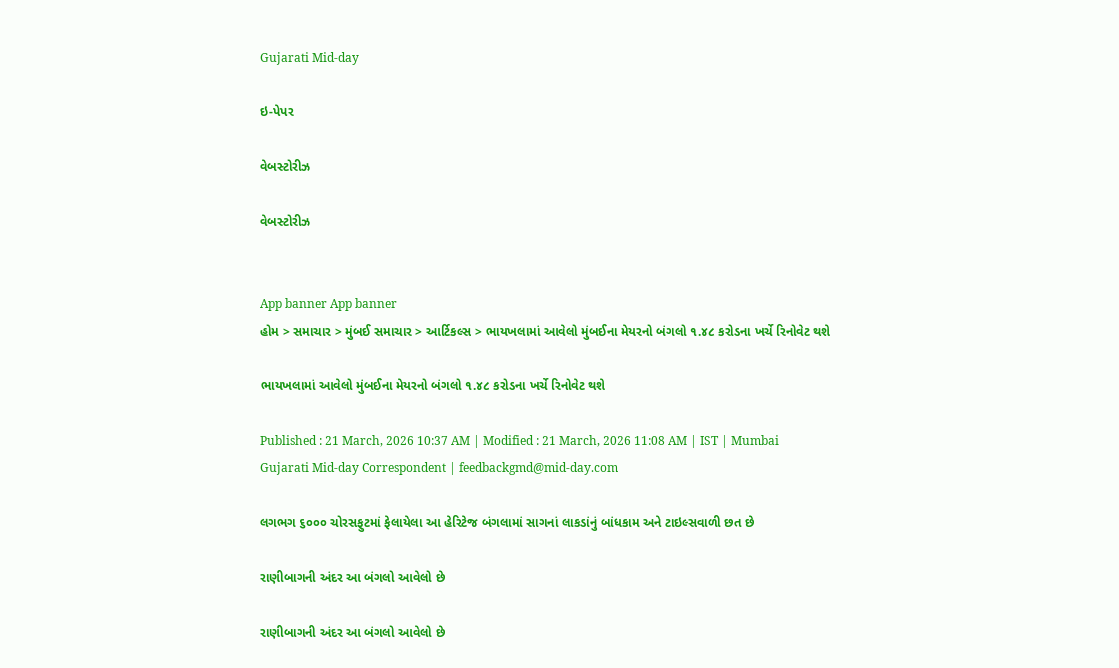Gujarati Mid-day

ઇ-પેપર

વેબસ્ટોરીઝ

વેબસ્ટોરીઝ


App banner App banner
હોમ > સમાચાર > મુંબઈ સમાચાર > આર્ટિકલ્સ > ભાયખલામાં આવેલો મુંબઈના મેયરનો બંગલો ૧.૪૮ કરોડના ખર્ચે રિનોવેટ થશે

ભાયખલામાં આવેલો મુંબઈના મેયરનો બંગલો ૧.૪૮ કરોડના ખર્ચે રિનોવેટ થશે

Published : 21 March, 2026 10:37 AM | Modified : 21 March, 2026 11:08 AM | IST | Mumbai
Gujarati Mid-day Correspondent | feedbackgmd@mid-day.com

લગભગ ૬૦૦૦ ચોરસફુટમાં ફેલાયેલા આ હેરિટેજ બંગલામાં સાગનાં લાકડાંનું બાંધકામ અને ટાઇલ્સવાળી છત છે

રાણીબાગની અંદર આ બંગલો આવેલો છે

રાણીબાગની અંદર આ બંગલો આવેલો છે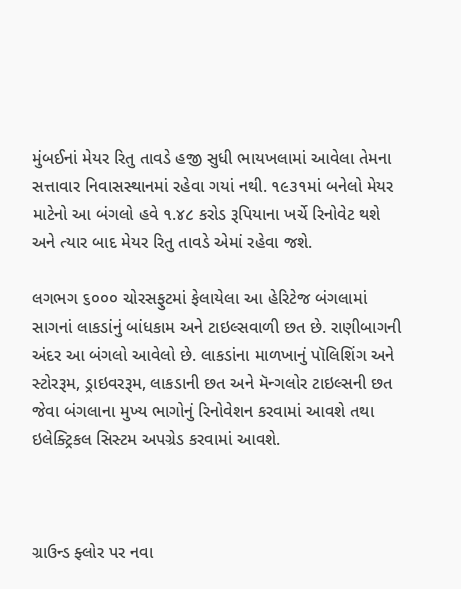મુંબઈનાં મેયર રિતુ તાવડે હજી સુધી ભાયખલામાં આવેલા તેમના સત્તાવાર નિવાસસ્થાનમાં રહેવા ગયાં નથી. ૧૯૩૧માં બનેલો મેયર માટેનો આ બંગલો હવે ૧.૪૮ કરોડ રૂપિયાના ખર્ચે રિનોવેટ થશે અને ત્યાર બાદ મેયર રિતુ તાવડે એમાં રહેવા જશે.

લગભગ ૬૦૦૦ ચોરસફુટમાં ફેલાયેલા આ હેરિટેજ બંગલામાં સાગનાં લાકડાંનું બાંધકામ અને ટાઇલ્સવાળી છત છે. રાણીબાગની અંદર આ બંગલો આવેલો છે. લાકડાંના માળખાનું પૉલિશિંગ અને સ્ટોરરૂમ, ડ્રાઇવરરૂમ, લાકડાની છત અને મૅન્ગલોર ટાઇલ્સની છત જેવા બંગલાના મુખ્ય ભાગોનું રિનોવેશન કરવામાં આવશે તથા ઇલેક્ટ્રિકલ સિસ્ટમ અપગ્રેડ કરવામાં આવશે.



ગ્રાઉન્ડ ફ્લોર પર નવા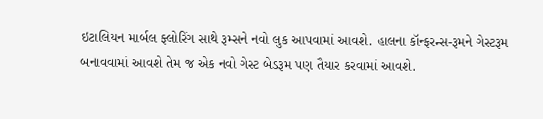ઇટાલિયન માર્બલ ફ્લોરિંગ સાથે રૂમ્સને નવો લુક આપવામાં આવશે. હાલના કૉન્ફરન્સ-રૂમને ગેસ્ટરૂમ બનાવવામાં આવશે તેમ જ એક નવો ગેસ્ટ બેડરૂમ પણ તૈયાર કરવામાં આવશે.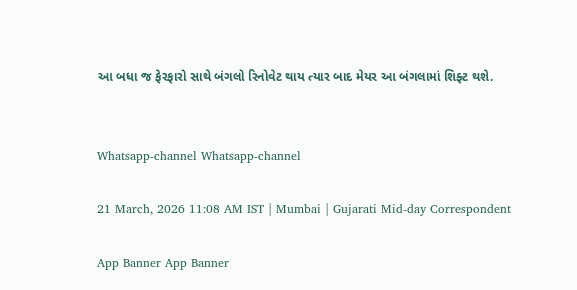આ બધા જ ફેરફારો સાથે બંગલો રિનોવેટ થાય ત્યાર બાદ મેયર આ બંગલામાં શિફ્ટ થશે.


Whatsapp-channel Whatsapp-channel

21 March, 2026 11:08 AM IST | Mumbai | Gujarati Mid-day Correspondent

App Banner App Banner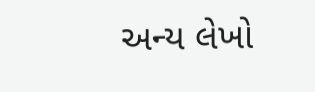અન્ય લેખો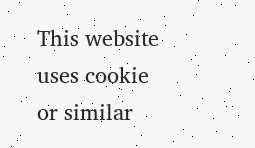This website uses cookie or similar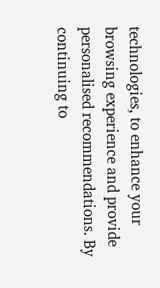technologies, to enhance your browsing experience and provide personalised recommendations. By continuing to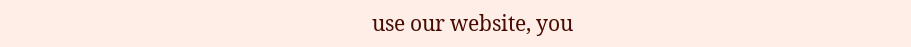use our website, you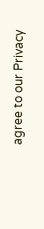agree to our Privacy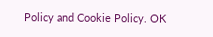Policy and Cookie Policy. OK